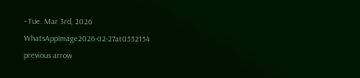• Tue. Mar 3rd, 2026
WhatsAppImage2026-02-27at0552154
previous arrow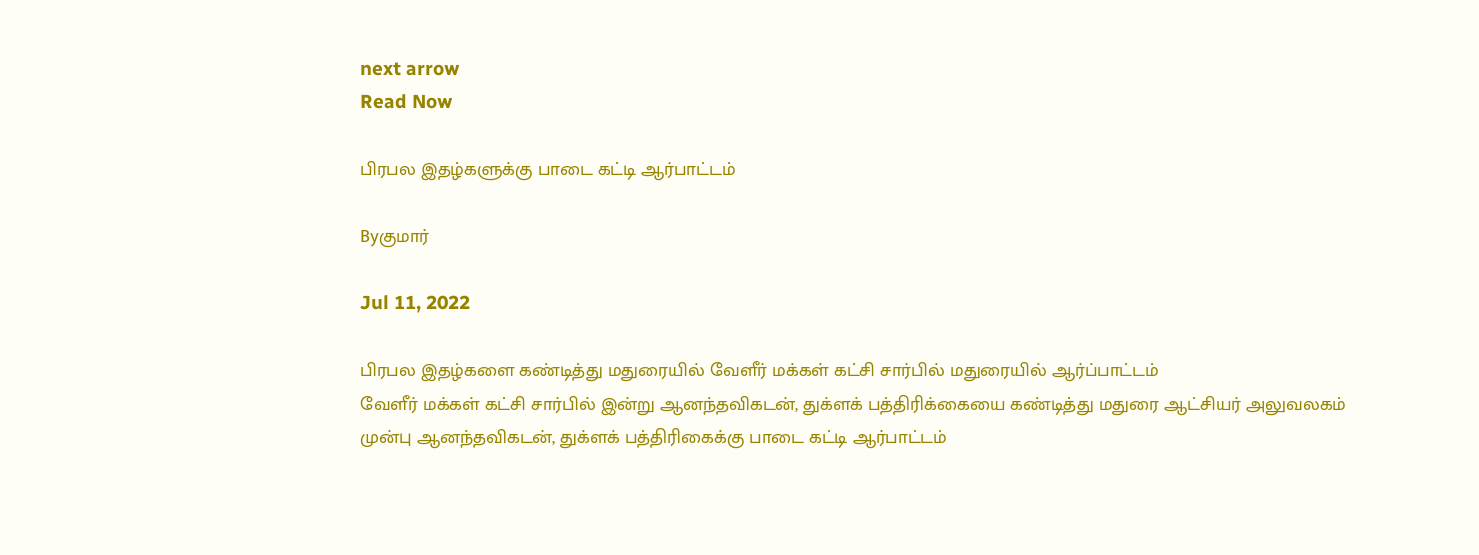next arrow
Read Now

பிரபல இதழ்களுக்கு பாடை கட்டி ஆர்பாட்டம்

Byகுமார்

Jul 11, 2022

பிரபல இதழ்களை கண்டித்து மதுரையில் வேளீர் மக்கள் கட்சி சார்பில் மதுரையில் ஆர்ப்பாட்டம்
வேளீர் மக்கள் கட்சி சார்பில் இன்று ஆனந்தவிகடன், துக்ளக் பத்திரிக்கையை கண்டித்து மதுரை ஆட்சியர் அலுவலகம் முன்பு ஆனந்தவிகடன், துக்ளக் பத்திரிகைக்கு பாடை கட்டி ஆர்பாட்டம்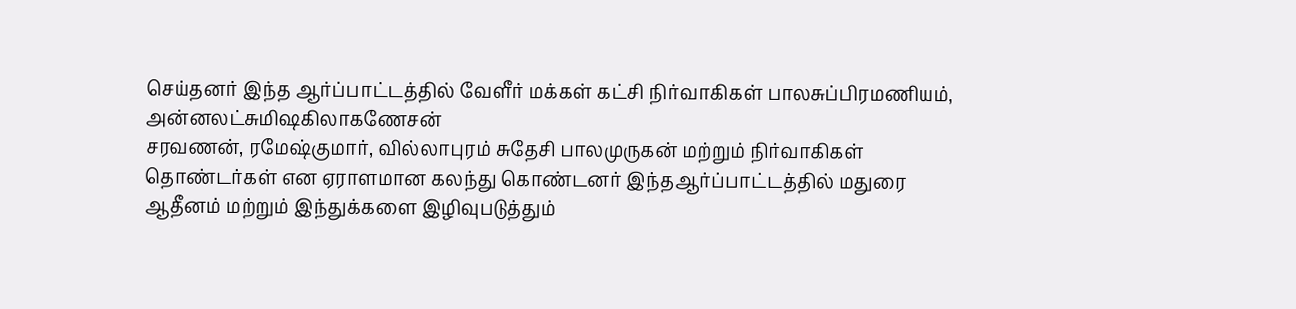செய்தனர் இந்த ஆர்ப்பாட்டத்தில் வேளீர் மக்கள் கட்சி நிர்வாகிகள் பாலசுப்பிரமணியம், அன்னலட்சுமிஷகிலாகணேசன்
சரவணன், ரமேஷ்குமார், வில்லாபுரம் சுதேசி பாலமுருகன் மற்றும் நிர்வாகிகள் தொண்டர்கள் என ஏராளமான கலந்து கொண்டனர் இந்தஆர்ப்பாட்டத்தில் மதுரை ஆதீனம் மற்றும் இந்துக்களை இழிவுபடுத்தும்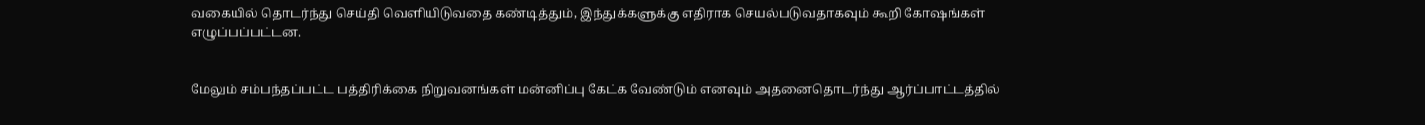வகையில் தொடர்ந்து செய்தி வெளியிடுவதை கண்டித்தும், இந்துக்களுக்கு எதிராக செயல்படுவதாகவும் கூறி கோஷங்கள் எழுப்பப்பட்டன.


மேலும் சம்பந்தப்பட்ட பத்திரிக்கை நிறுவனங்கள் மன்னிப்பு கேட்க வேண்டும் எனவும் அதனைதொடர்ந்து ஆர்ப்பாட்டத்தில்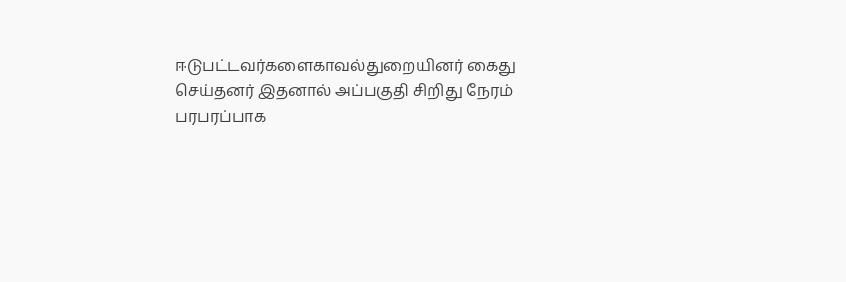ஈடுபட்டவர்களைகாவல்துறையினர் கைது செய்தனர் இதனால் அப்பகுதி சிறிது நேரம் பரபரப்பாக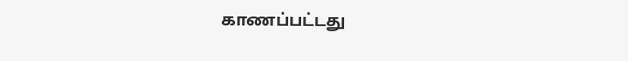காணப்பட்டது